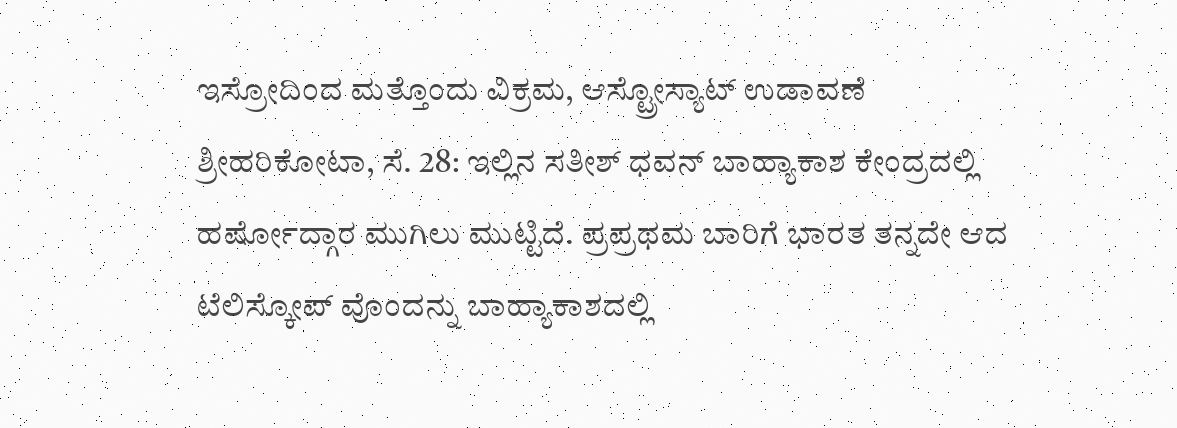ಇಸ್ರೋದಿಂದ ಮತ್ತೊಂದು ವಿಕ್ರಮ, ಆಸ್ಟ್ರೋಸ್ಯಾಟ್ ಉಡಾವಣೆ
ಶ್ರೀಹರಿಕೋಟಾ, ಸೆ. 28: ಇಲ್ಲಿನ ಸತೀಶ್ ಧವನ್ ಬಾಹ್ಯಾಕಾಶ ಕೇಂದ್ರದಲ್ಲಿ ಹರ್ಷೋದ್ಗಾರ ಮುಗಿಲು ಮುಟ್ಟಿದೆ. ಪ್ರಪ್ರಥಮ ಬಾರಿಗೆ ಭಾರತ ತನ್ನದೇ ಆದ ಟೆಲಿಸ್ಕೋಪ್ ವೊಂದನ್ನು ಬಾಹ್ಯಾಕಾಶದಲ್ಲಿ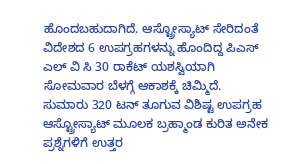ಹೊಂದಬಹುದಾಗಿದೆ. ಆಸ್ಟ್ರೋಸ್ಯಾಟ್ ಸೇರಿದಂತೆ ವಿದೇಶದ 6 ಉಪಗ್ರಹಗಳನ್ನು ಹೊಂದಿದ್ದ ಪಿಎಸ್ ಎಲ್ ವಿ ಸಿ 30 ರಾಕೆಟ್ ಯಶಸ್ವಿಯಾಗಿ ಸೋಮವಾರ ಬೆಳಗ್ಗೆ ಆಕಾಶಕ್ಕೆ ಚಿಮ್ಮಿದೆ.
ಸುಮಾರು 320 ಟನ್ ತೂಗುವ ವಿಶಿಷ್ಟ ಉಪಗ್ರಹ ಆಸ್ಟ್ರೋಸ್ಯಾಟ್ ಮೂಲಕ ಬ್ರಹ್ಮಾಂಡ ಕುರಿತ ಅನೇಕ ಪ್ರಶ್ನೆಗಳಿಗೆ ಉತ್ತರ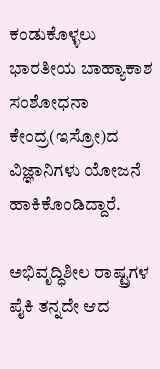ಕಂಡುಕೊಳ್ಳಲು ಭಾರತೀಯ ಬಾಹ್ಯಾಕಾಶ ಸಂಶೋಧನಾ ಕೇಂದ್ರ(ಇಸ್ರೋ)ದ ವಿಜ್ಞಾನಿಗಳು ಯೋಜನೆ ಹಾಕಿಕೊಂಡಿದ್ದಾರೆ.

ಅಭಿವೃದ್ಧಿಶೀಲ ರಾಷ್ಟ್ರಗಳ ಪೈಕಿ ತನ್ನದೇ ಆದ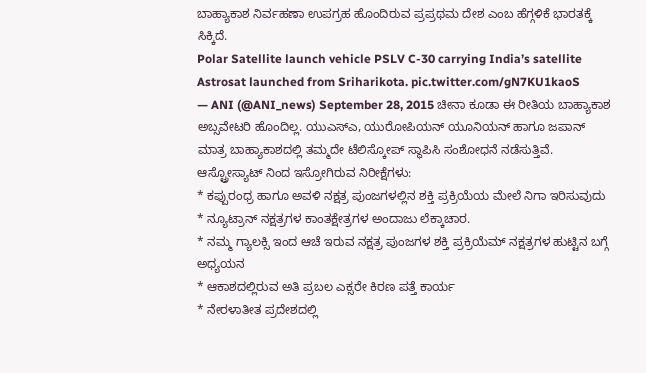ಬಾಹ್ಯಾಕಾಶ ನಿರ್ವಹಣಾ ಉಪಗ್ರಹ ಹೊಂದಿರುವ ಪ್ರಪ್ರಥಮ ದೇಶ ಎಂಬ ಹೆಗ್ಗಳಿಕೆ ಭಾರತಕ್ಕೆ ಸಿಕ್ಕಿದೆ.
Polar Satellite launch vehicle PSLV C-30 carrying India’s satellite Astrosat launched from Sriharikota. pic.twitter.com/gN7KU1kaoS
— ANI (@ANI_news) September 28, 2015 ಚೀನಾ ಕೂಡಾ ಈ ರೀತಿಯ ಬಾಹ್ಯಾಕಾಶ ಅಬ್ಸವೇಟರಿ ಹೊಂದಿಲ್ಲ. ಯುಎಸ್ಎ, ಯುರೋಪಿಯನ್ ಯೂನಿಯನ್ ಹಾಗೂ ಜಪಾನ್ ಮಾತ್ರ ಬಾಹ್ಯಾಕಾಶದಲ್ಲಿ ತಮ್ಮದೇ ಟೆಲಿಸ್ಕೋಪ್ ಸ್ಥಾಪಿಸಿ ಸಂಶೋಧನೆ ನಡೆಸುತ್ತಿವೆ.
ಆಸ್ಟ್ರೋಸ್ಯಾಟ್ ನಿಂದ ಇಸ್ರೋಗಿರುವ ನಿರೀಕ್ಷೆಗಳು:
* ಕಪ್ಪುರಂಧ್ರ ಹಾಗೂ ಅವಳಿ ನಕ್ಷತ್ರ ಪುಂಜಗಳಲ್ಲಿನ ಶಕ್ತಿ ಪ್ರಕ್ರಿಯೆಯ ಮೇಲೆ ನಿಗಾ ಇರಿಸುವುದು
* ನ್ಯೂಟ್ರಾನ್ ನಕ್ಷತ್ರಗಳ ಕಾಂತಕ್ಷೇತ್ರಗಳ ಅಂದಾಜು ಲೆಕ್ಕಾಚಾರ.
* ನಮ್ಮ ಗ್ಯಾಲಕ್ಸಿ ಇಂದ ಆಚೆ ಇರುವ ನಕ್ಷತ್ರ ಪುಂಜಗಳ ಶಕ್ತಿ ಪ್ರಕ್ರಿಯೆಮ್ ನಕ್ಷತ್ರಗಳ ಹುಟ್ಟಿನ ಬಗ್ಗೆ ಅಧ್ಯಯನ
* ಆಕಾಶದಲ್ಲಿರುವ ಅತಿ ಪ್ರಬಲ ಎಕ್ಸರೇ ಕಿರಣ ಪತ್ತೆ ಕಾರ್ಯ
* ನೇರಳಾತೀತ ಪ್ರದೇಶದಲ್ಲಿ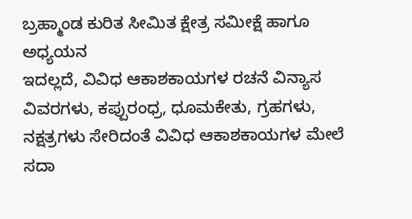ಬ್ರಹ್ಮಾಂಡ ಕುರಿತ ಸೀಮಿತ ಕ್ಷೇತ್ರ ಸಮೀಕ್ಷೆ ಹಾಗೂ ಅಧ್ಯಯನ
ಇದಲ್ಲದೆ, ವಿವಿಧ ಆಕಾಶಕಾಯಗಳ ರಚನೆ ವಿನ್ಯಾಸ ವಿವರಗಳು, ಕಪ್ಪುರಂಧ್ರ, ಧೂಮಕೇತು, ಗ್ರಹಗಳು, ನಕ್ಷತ್ರಗಳು ಸೇರಿದಂತೆ ವಿವಿಧ ಆಕಾಶಕಾಯಗಳ ಮೇಲೆ ಸದಾ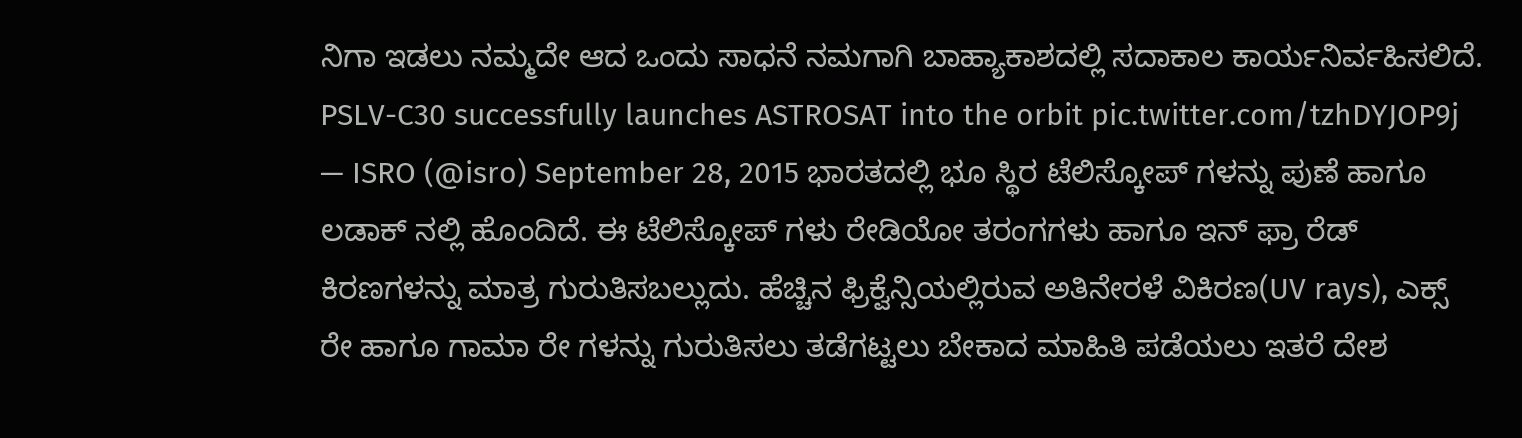ನಿಗಾ ಇಡಲು ನಮ್ಮದೇ ಆದ ಒಂದು ಸಾಧನೆ ನಮಗಾಗಿ ಬಾಹ್ಯಾಕಾಶದಲ್ಲಿ ಸದಾಕಾಲ ಕಾರ್ಯನಿರ್ವಹಿಸಲಿದೆ.
PSLV-C30 successfully launches ASTROSAT into the orbit pic.twitter.com/tzhDYJOP9j
— ISRO (@isro) September 28, 2015 ಭಾರತದಲ್ಲಿ ಭೂ ಸ್ಥಿರ ಟೆಲಿಸ್ಕೋಪ್ ಗಳನ್ನು ಪುಣೆ ಹಾಗೂ ಲಡಾಕ್ ನಲ್ಲಿ ಹೊಂದಿದೆ. ಈ ಟೆಲಿಸ್ಕೋಪ್ ಗಳು ರೇಡಿಯೋ ತರಂಗಗಳು ಹಾಗೂ ಇನ್ ಫ್ರಾ ರೆಡ್ ಕಿರಣಗಳನ್ನು ಮಾತ್ರ ಗುರುತಿಸಬಲ್ಲುದು. ಹೆಚ್ಚಿನ ಫ್ರಿಕ್ವೆನ್ಸಿಯಲ್ಲಿರುವ ಅತಿನೇರಳೆ ವಿಕಿರಣ(UV rays), ಎಕ್ಸ್ ರೇ ಹಾಗೂ ಗಾಮಾ ರೇ ಗಳನ್ನು ಗುರುತಿಸಲು ತಡೆಗಟ್ಟಲು ಬೇಕಾದ ಮಾಹಿತಿ ಪಡೆಯಲು ಇತರೆ ದೇಶ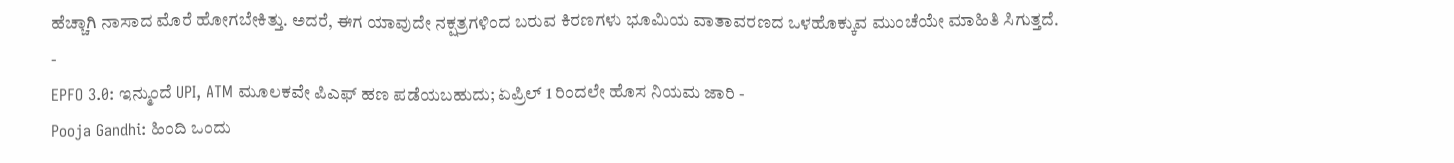ಹೆಚ್ಚಾಗಿ ನಾಸಾದ ಮೊರೆ ಹೋಗಬೇಕಿತ್ತು. ಅದರೆ, ಈಗ ಯಾವುದೇ ನಕ್ಷತ್ರಗಳಿಂದ ಬರುವ ಕಿರಣಗಳು ಭೂಮಿಯ ವಾತಾವರಣದ ಒಳಹೊಕ್ಕುವ ಮುಂಚೆಯೇ ಮಾಹಿತಿ ಸಿಗುತ್ತದೆ.
-
EPFO 3.0: ಇನ್ಮುಂದೆ UPI, ATM ಮೂಲಕವೇ ಪಿಎಫ್ ಹಣ ಪಡೆಯಬಹುದು; ಏಪ್ರಿಲ್ 1 ರಿಂದಲೇ ಹೊಸ ನಿಯಮ ಜಾರಿ -
Pooja Gandhi: ಹಿಂದಿ ಒಂದು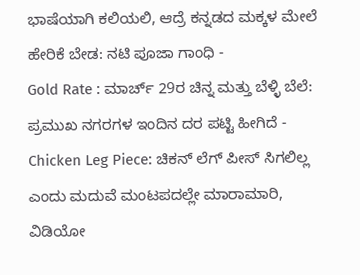ಭಾಷೆಯಾಗಿ ಕಲಿಯಲಿ, ಆದ್ರೆ ಕನ್ನಡದ ಮಕ್ಕಳ ಮೇಲೆ ಹೇರಿಕೆ ಬೇಡ: ನಟಿ ಪೂಜಾ ಗಾಂಧಿ -
Gold Rate : ಮಾರ್ಚ್ 29ರ ಚಿನ್ನ ಮತ್ತು ಬೆಳ್ಳಿ ಬೆಲೆ: ಪ್ರಮುಖ ನಗರಗಳ ಇಂದಿನ ದರ ಪಟ್ಟಿ ಹೀಗಿದೆ -
Chicken Leg Piece: ಚಿಕನ್ ಲೆಗ್ ಪೀಸ್ ಸಿಗಲಿಲ್ಲ ಎಂದು ಮದುವೆ ಮಂಟಪದಲ್ಲೇ ಮಾರಾಮಾರಿ, ವಿಡಿಯೋ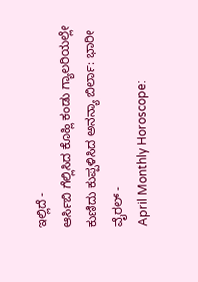ಇಲ್ಲಿದೆ -
ಆರ್ಸಿಬಿ ಗೆಲ್ಲಿಸಿದ ಕೊಹ್ಲಿ ಕಂಡು ಗ್ಯಾಲರಿಯಲ್ಲೇ ಕುಣಿದು ಕುಪ್ಪಳಿಸಿದ ಅನನ್ಯಾ ಬಿರ್ಲಾ: ಭಾರೀ ವೈರಲ್ -
April Monthly Horoscope: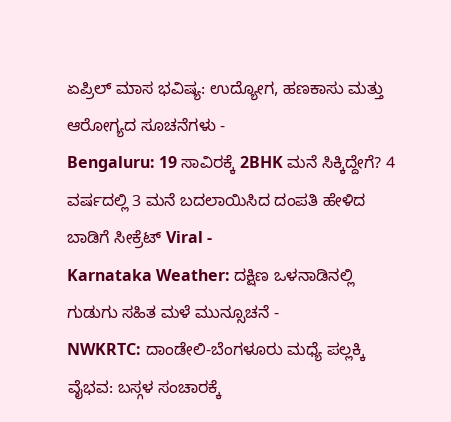ಏಪ್ರಿಲ್ ಮಾಸ ಭವಿಷ್ಯ: ಉದ್ಯೋಗ, ಹಣಕಾಸು ಮತ್ತು ಆರೋಗ್ಯದ ಸೂಚನೆಗಳು -
Bengaluru: 19 ಸಾವಿರಕ್ಕೆ 2BHK ಮನೆ ಸಿಕ್ಕಿದ್ದೇಗೆ? 4 ವರ್ಷದಲ್ಲಿ 3 ಮನೆ ಬದಲಾಯಿಸಿದ ದಂಪತಿ ಹೇಳಿದ ಬಾಡಿಗೆ ಸೀಕ್ರೆಟ್ Viral -
Karnataka Weather: ದಕ್ಷಿಣ ಒಳನಾಡಿನಲ್ಲಿ ಗುಡುಗು ಸಹಿತ ಮಳೆ ಮುನ್ಸೂಚನೆ -
NWKRTC: ದಾಂಡೇಲಿ-ಬೆಂಗಳೂರು ಮಧ್ಯೆ ಪಲ್ಲಕ್ಕಿ ವೈಭವ: ಬಸ್ಗಳ ಸಂಚಾರಕ್ಕೆ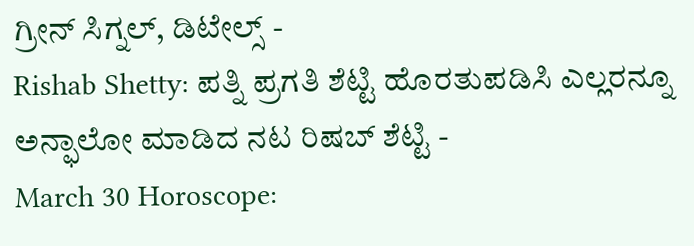ಗ್ರೀನ್ ಸಿಗ್ನಲ್, ಡಿಟೇಲ್ಸ್ -
Rishab Shetty: ಪತ್ನಿ ಪ್ರಗತಿ ಶೆಟ್ಟಿ ಹೊರತುಪಡಿಸಿ ಎಲ್ಲರನ್ನೂ ಅನ್ಫಾಲೋ ಮಾಡಿದ ನಟ ರಿಷಬ್ ಶೆಟ್ಟಿ -
March 30 Horoscope: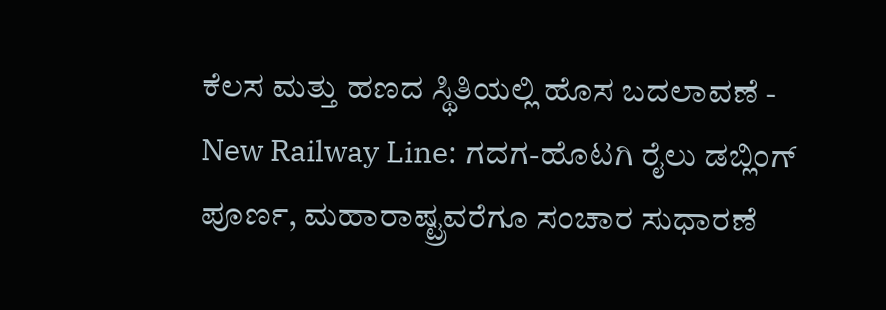ಕೆಲಸ ಮತ್ತು ಹಣದ ಸ್ಥಿತಿಯಲ್ಲಿ ಹೊಸ ಬದಲಾವಣೆ -
New Railway Line: ಗದಗ-ಹೊಟಗಿ ರೈಲು ಡಬ್ಲಿಂಗ್ ಪೂರ್ಣ, ಮಹಾರಾಷ್ಟ್ರವರೆಗೂ ಸಂಚಾರ ಸುಧಾರಣೆ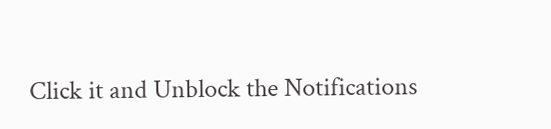Click it and Unblock the Notifications